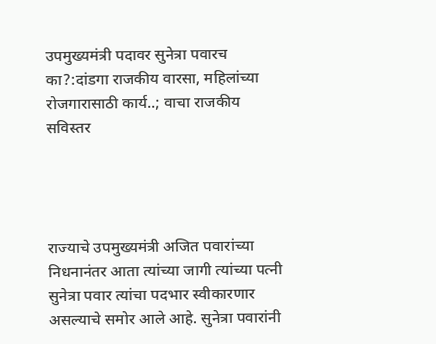उपमुख्यमंत्री पदावर सुनेत्रा पवारच का?:दांडगा राजकीय वारसा, महिलांच्या रोजगारासाठी कार्य..; वाचा राजकीय सविस्तर




राज्याचे उपमुख्यमंत्री अजित पवारांच्या निधनानंतर आता त्यांच्या जागी त्यांच्या पत्नी सुनेत्रा पवार त्यांचा पदभार स्वीकारणार असल्याचे समोर आले आहे. सुनेत्रा पवारांनी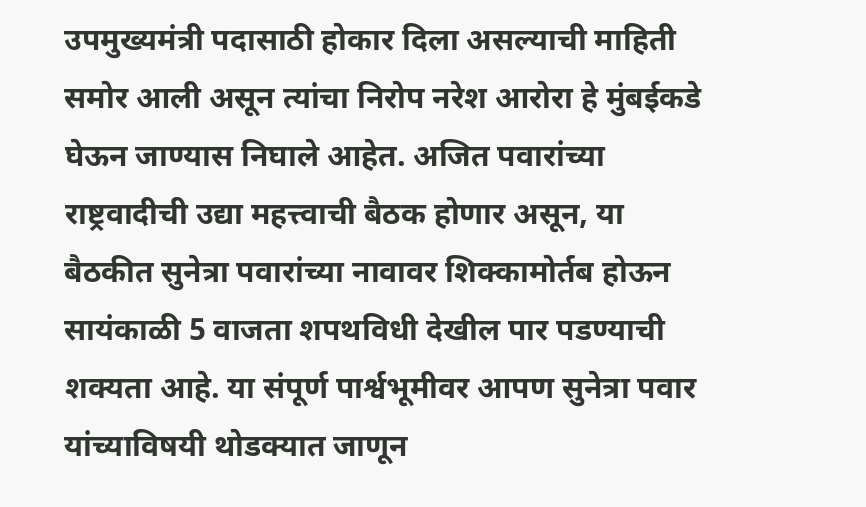उपमुख्यमंत्री पदासाठी होकार दिला असल्याची माहिती समोर आली असून त्यांचा निरोप नरेश आरोरा हे मुंबईकडे घेऊन जाण्यास निघाले आहेत. अजित पवारांच्या राष्ट्रवादीची उद्या महत्त्वाची बैठक होणार असून, या बैठकीत सुनेत्रा पवारांच्या नावावर शिक्कामोर्तब होऊन सायंकाळी 5 वाजता शपथविधी देखील पार पडण्याची शक्यता आहे. या संपूर्ण पार्श्वभूमीवर आपण सुनेत्रा पवार यांच्याविषयी थोडक्यात जाणून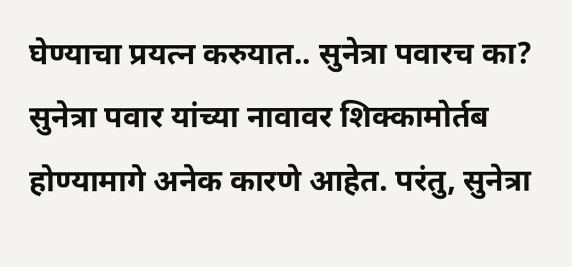घेण्याचा प्रयत्न करुयात.. सुनेत्रा पवारच का? सुनेत्रा पवार यांच्या नावावर शिक्कामोर्तब होण्यामागे अनेक कारणे आहेत. परंतु, सुनेत्रा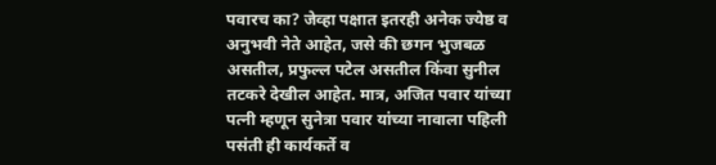पवारच का? जेव्हा पक्षात इतरही अनेक ज्येष्ठ व अनुभवी नेते आहेत, जसे की छगन भुजबळ असतील, प्रफुल्ल पटेल असतील किंवा सुनील तटकरे देखील आहेत. मात्र, अजित पवार यांच्या पत्नी म्हणून सुनेत्रा पवार यांच्या नावाला पहिली पसंती ही कार्यकर्ते व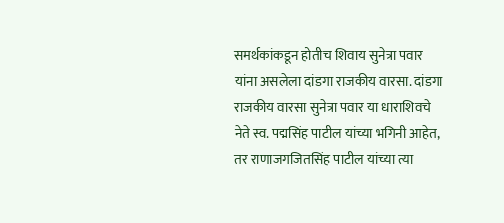समर्थकांकडून होतीच शिवाय सुनेत्रा पवार यांना असलेला दांडगा राजकीय वारसा. दांडगा राजकीय वारसा सुनेत्रा पवार या धाराशिवचे नेते स्व. पद्मसिंह पाटील यांच्या भगिनी आहेत, तर राणाजगजितसिंह पाटील यांच्या त्या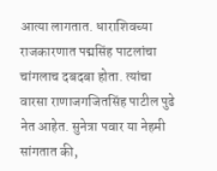आत्या लागतात. धाराशिवच्या राजकारणात पद्मसिंह पाटलांचा चांगलाच दबदबा होता. त्यांचा वारसा राणाजगजितसिंह पाटील पुढे नेत आहेत. सुनेत्रा पवार या नेहमी सांगतात की,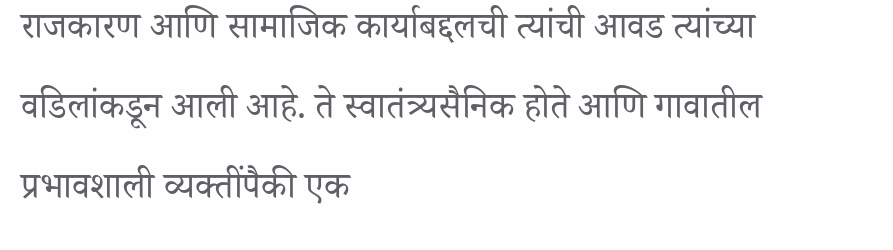राजकारण आणि सामाजिक कार्याबद्दलची त्यांची आवड त्यांच्या वडिलांकडून आली आहे. ते स्वातंत्र्यसैनिक होते आणि गावातील प्रभावशाली व्यक्तींपैकी एक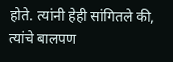होते. त्यांनी हेही सांगितले की, त्यांचे बालपण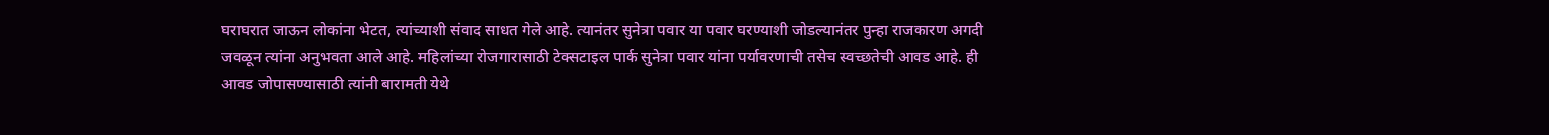घराघरात जाऊन लोकांना भेटत, त्यांच्याशी संवाद साधत गेले आहे. त्यानंतर सुनेत्रा पवार या पवार घरण्याशी जोडल्यानंतर पुन्हा राजकारण अगदी जवळून त्यांना अनुभवता आले आहे. महिलांच्या रोजगारासाठी टेक्सटाइल पार्क सुनेत्रा पवार यांना पर्यावरणाची तसेच स्वच्छतेची आवड आहे. ही आवड जोपासण्यासाठी त्यांनी बारामती येथे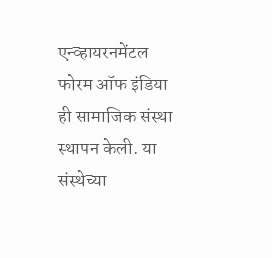एन्व्हायरनमेंटल फोरम ऑफ इंडिया ही सामाजिक संस्था स्थापन केली. या संस्थेच्या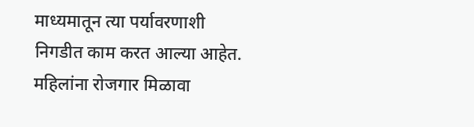माध्यमातून त्या पर्यावरणाशी निगडीत काम करत आल्या आहेत. महिलांना रोजगार मिळावा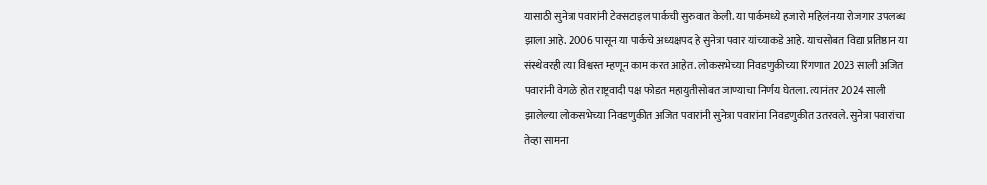यासाठी सुनेत्रा पवारांनी टेक्सटाइल पार्कची सुरुवात केली. या पार्कमध्ये हजारो महिलंनया रोजगार उपलब्ध झाला आहे. 2006 पासून या पार्कचे अध्यक्षपद हे सुनेत्रा पवार यांच्याकडे आहे. याचसोबत विद्या प्रतिष्ठान या संस्थेवरही त्या विश्वस्त म्हणून काम करत आहेत. लोकसभेच्या निवडणुकीच्या रिंगणात 2023 साली अजित पवारांनी वेगळे होत राष्ट्रवादी पक्ष फोडत महायुतीसोबत जाण्याचा निर्णय घेतला. त्यानंतर 2024 साली झालेल्या लोकसभेच्या निवडणुकीत अजित पवारांनी सुनेत्रा पवारांना निवडणुकीत उतरवले. सुनेत्रा पवारांचा तेव्हा सामना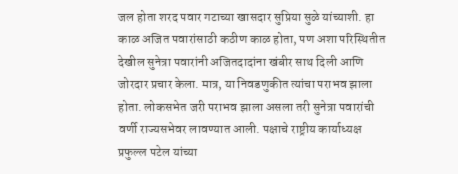जल होता शरद पवार गटाच्या खासदार सुप्रिया सुळे यांच्याशी. हा काळ अजित पवारांसाठी कठीण काळ होता, पण अशा परिस्थितीत देखील सुनेत्रा पवारांनी अजितदादांना खंबीर साथ दिली आणि जोरदार प्रचार केला. मात्र, या निवडणुकीत त्यांचा पराभव झाला होता. लोकसभेत जरी पराभव झाला असला तरी सुनेत्रा पवारांची वर्णी राज्यसभेवर लावण्यात आली. पक्षाचे राष्ट्रीय कार्याध्यक्ष प्रफुल्ल पटेल यांच्या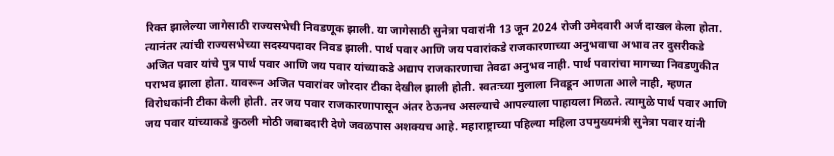रिक्त झालेल्या जागेसाठी राज्यसभेची निवडणूक झाली. या जागेसाठी सुनेत्रा पवारांनी 13 जून 2024 रोजी उमेदवारी अर्ज दाखल केला होता. त्यानंतर त्यांची राज्यसभेच्या सदस्यपदावर निवड झाली. पार्थ पवार आणि जय पवारांकडे राजकारणाच्या अनुभवाचा अभाव तर दुसरीकडे अजित पवार यांचे पुत्र पार्थ पवार आणि जय पवार यांच्याकडे अद्याप राजकारणाचा तेवढा अनुभव नाही. पार्थ पवारांचा मागच्या निवडणुकीत पराभव झाला होता. यावरून अजित पवारांवर जोरदार टीका देखील झाली होती. स्वतःच्या मुलाला निवडून आणता आले नाही, म्हणत विरोधकांनी टीका केली होती. तर जय पवार राजकारणापासून अंतर ठेऊनच असल्याचे आपल्याला पाहायला मिळते. त्यामुळे पार्थ पवार आणि जय पवार यांच्याकडे कुठली मोठी जबाबदारी देणे जवळपास अशक्यच आहे. महाराष्ट्राच्या पहिल्या महिला उपमुख्यमंत्री सुनेत्रा पवार यांनी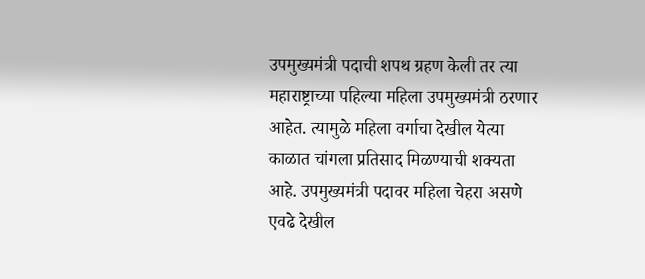उपमुख्यमंत्री पदाची शपथ ग्रहण केली तर त्या महाराष्ट्राच्या पहिल्या महिला उपमुख्यमंत्री ठरणार आहेत. त्यामुळे महिला वर्गाचा देखील येत्या काळात चांगला प्रतिसाद मिळण्याची शक्यता आहे. उपमुख्यमंत्री पदावर महिला चेहरा असणे एवढे देखील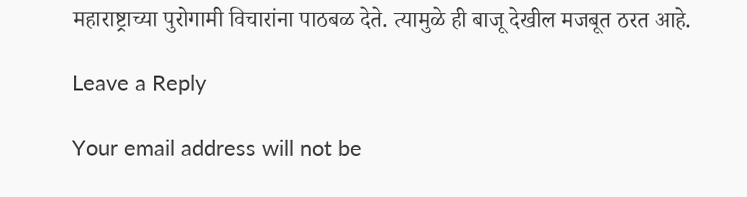महाराष्ट्राच्या पुरोगामी विचारांना पाठबळ देते. त्यामुळे ही बाजू देखील मजबूत ठरत आहे.

Leave a Reply

Your email address will not be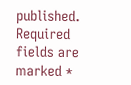published. Required fields are marked *